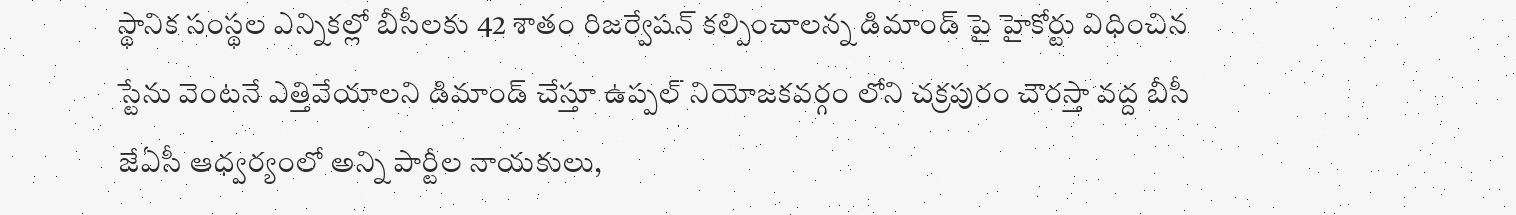స్థానిక సంస్థల ఎన్నికల్లో బీసీలకు 42 శాతం రిజర్వేషన్ కల్పించాలన్న డిమాండ్ పై హైకోర్టు విధించిన స్టేను వెంటనే ఎత్తివేయాలని డిమాండ్ చేస్తూ ఉప్పల్ నియోజకవర్గం లోని చక్రపురం చౌరస్తా వద్ద బీసీ జేఏసీ ఆధ్వర్యంలో అన్ని పార్టీల నాయకులు,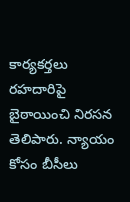కార్యకర్తలు రహదారిపై బైఠాయించి నిరసన తెలిపారు. న్యాయం కోసం బీసీలు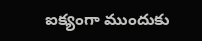ఐక్యంగా ముందుకు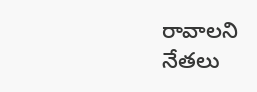రావాలని నేతలు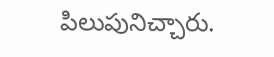పిలుపునిచ్చారు.